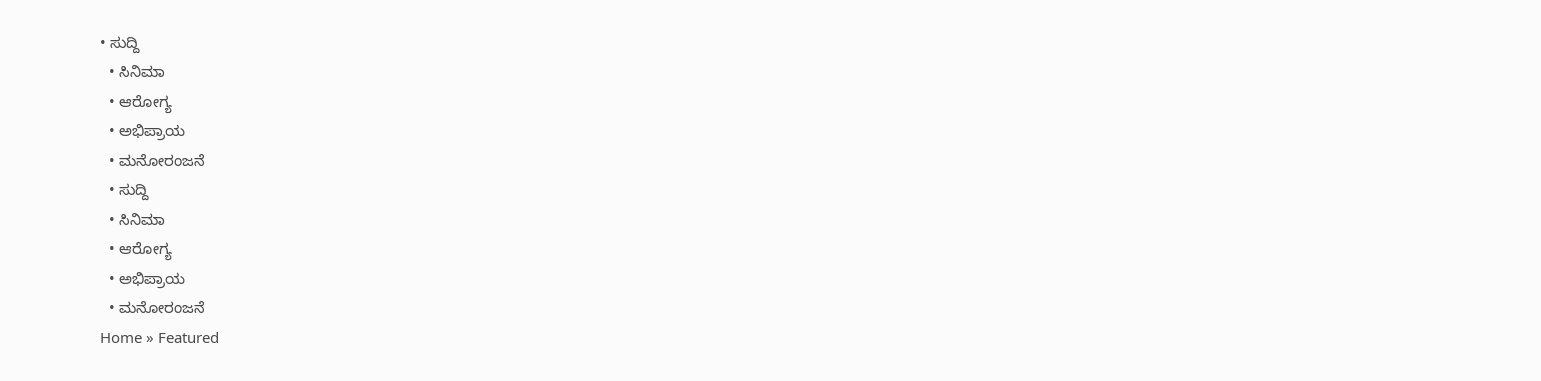• ಸುದ್ದಿ
  • ಸಿನಿಮಾ
  • ಆರೋಗ್ಯ
  • ಅಭಿಪ್ರಾಯ
  • ಮನೋರಂಜನೆ
  • ಸುದ್ದಿ
  • ಸಿನಿಮಾ
  • ಆರೋಗ್ಯ
  • ಅಭಿಪ್ರಾಯ
  • ಮನೋರಂಜನೆ
Home » Featured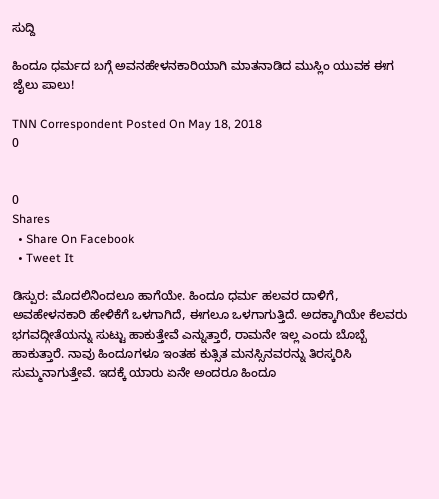ಸುದ್ದಿ

ಹಿಂದೂ ಧರ್ಮದ ಬಗ್ಗೆ ಅವನಹೇಳನಕಾರಿಯಾಗಿ ಮಾತನಾಡಿದ ಮುಸ್ಲಿಂ ಯುವಕ ಈಗ ಜೈಲು ಪಾಲು!

TNN Correspondent Posted On May 18, 2018
0


0
Shares
  • Share On Facebook
  • Tweet It

ಡಿಸ್ಪುರ: ಮೊದಲಿನಿಂದಲೂ ಹಾಗೆಯೇ. ಹಿಂದೂ ಧರ್ಮ ಹಲವರ ದಾಳಿಗೆ, ಅವಹೇಳನಕಾರಿ ಹೇಳಿಕೆಗೆ ಒಳಗಾಗಿದೆ, ಈಗಲೂ ಒಳಗಾಗುತ್ತಿದೆ. ಅದಕ್ಕಾಗಿಯೇ ಕೆಲವರು ಭಗವದ್ಗೀತೆಯನ್ನು ಸುಟ್ಟು ಹಾಕುತ್ತೇವೆ ಎನ್ನುತ್ತಾರೆ, ರಾಮನೇ ಇಲ್ಲ ಎಂದು ಬೊಬ್ಬೆ ಹಾಕುತ್ತಾರೆ. ನಾವು ಹಿಂದೂಗಳೂ ಇಂತಹ ಕುತ್ಸಿತ ಮನಸ್ಸಿನವರನ್ನು ತಿರಸ್ಕರಿಸಿ ಸುಮ್ಮನಾಗುತ್ತೇವೆ. ಇದಕ್ಕೆ ಯಾರು ಏನೇ ಅಂದರೂ ಹಿಂದೂ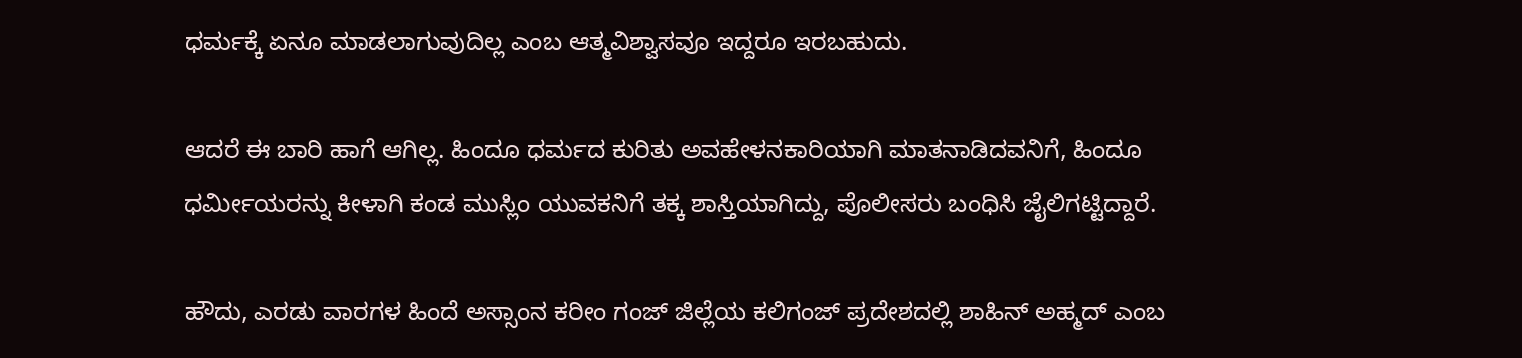ಧರ್ಮಕ್ಕೆ ಏನೂ ಮಾಡಲಾಗುವುದಿಲ್ಲ ಎಂಬ ಆತ್ಮವಿಶ್ವಾಸವೂ ಇದ್ದರೂ ಇರಬಹುದು.

ಆದರೆ ಈ ಬಾರಿ ಹಾಗೆ ಆಗಿಲ್ಲ. ಹಿಂದೂ ಧರ್ಮದ ಕುರಿತು ಅವಹೇಳನಕಾರಿಯಾಗಿ ಮಾತನಾಡಿದವನಿಗೆ, ಹಿಂದೂ ಧರ್ಮೀಯರನ್ನು ಕೀಳಾಗಿ ಕಂಡ ಮುಸ್ಲಿಂ ಯುವಕನಿಗೆ ತಕ್ಕ ಶಾಸ್ತಿಯಾಗಿದ್ದು, ಪೊಲೀಸರು ಬಂಧಿಸಿ ಜೈಲಿಗಟ್ಟಿದ್ದಾರೆ.

ಹೌದು, ಎರಡು ವಾರಗಳ ಹಿಂದೆ ಅಸ್ಸಾಂನ ಕರೀಂ ಗಂಜ್ ಜಿಲ್ಲೆಯ ಕಲಿಗಂಜ್ ಪ್ರದೇಶದಲ್ಲಿ ಶಾಹಿನ್ ಅಹ್ಮದ್ ಎಂಬ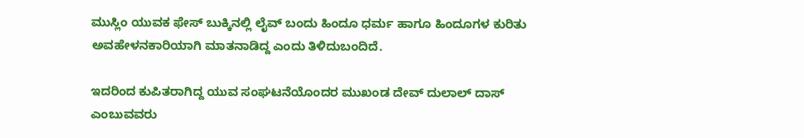ಮುಸ್ಲಿಂ ಯುವಕ ಫೇಸ್ ಬುಕ್ಕಿನಲ್ಲಿ ಲೈವ್ ಬಂದು ಹಿಂದೂ ಧರ್ಮ ಹಾಗೂ ಹಿಂದೂಗಳ ಕುರಿತು ಅವಹೇಳನಕಾರಿಯಾಗಿ ಮಾತನಾಡಿದ್ದ ಎಂದು ತಿಳಿದುಬಂದಿದೆ.

ಇದರಿಂದ ಕುಪಿತರಾಗಿದ್ದ ಯುವ ಸಂಘಟನೆಯೊಂದರ ಮುಖಂಡ ದೇವ್ ದುಲಾಲ್ ದಾಸ್ ಎಂಬುವವರು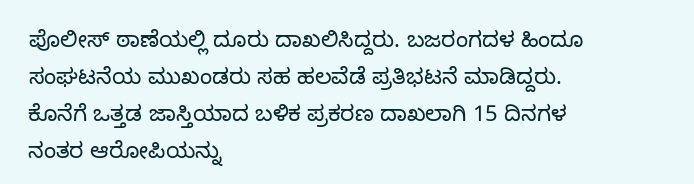ಪೊಲೀಸ್ ಠಾಣೆಯಲ್ಲಿ ದೂರು ದಾಖಲಿಸಿದ್ದರು. ಬಜರಂಗದಳ ಹಿಂದೂ ಸಂಘಟನೆಯ ಮುಖಂಡರು ಸಹ ಹಲವೆಡೆ ಪ್ರತಿಭಟನೆ ಮಾಡಿದ್ದರು. ಕೊನೆಗೆ ಒತ್ತಡ ಜಾಸ್ತಿಯಾದ ಬಳಿಕ ಪ್ರಕರಣ ದಾಖಲಾಗಿ 15 ದಿನಗಳ ನಂತರ ಆರೋಪಿಯನ್ನು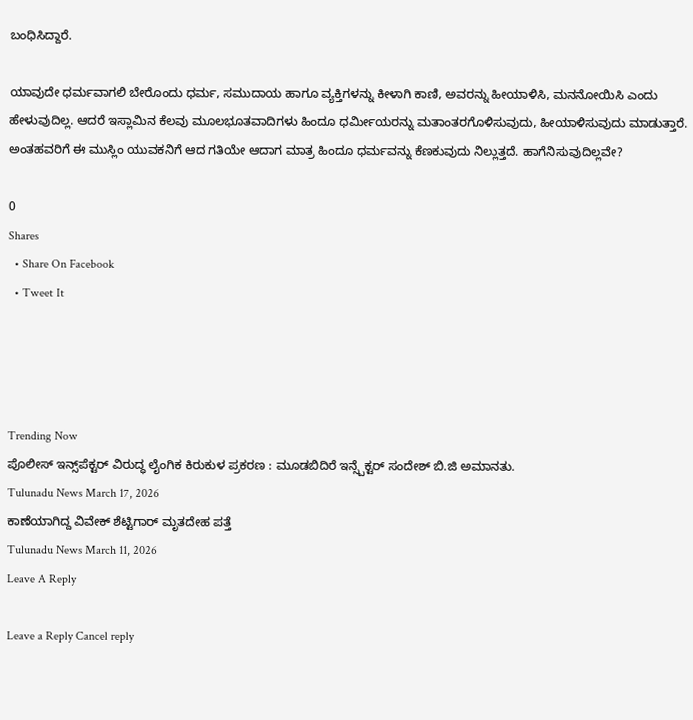ಬಂಧಿಸಿದ್ದಾರೆ.

ಯಾವುದೇ ಧರ್ಮವಾಗಲಿ ಬೇರೊಂದು ಧರ್ಮ, ಸಮುದಾಯ ಹಾಗೂ ವ್ಯಕ್ತಿಗಳನ್ನು ಕೀಳಾಗಿ ಕಾಣಿ, ಅವರನ್ನು ಹೀಯಾಳಿಸಿ, ಮನನೋಯಿಸಿ ಎಂದು ಹೇಳುವುದಿಲ್ಲ. ಆದರೆ ಇಸ್ಲಾಮಿನ ಕೆಲವು ಮೂಲಭೂತವಾದಿಗಳು ಹಿಂದೂ ಧರ್ಮೀಯರನ್ನು ಮತಾಂತರಗೊಳಿಸುವುದು, ಹೀಯಾಳಿಸುವುದು ಮಾಡುತ್ತಾರೆ. ಅಂತಹವರಿಗೆ ಈ ಮುಸ್ಲಿಂ ಯುವಕನಿಗೆ ಆದ ಗತಿಯೇ ಆದಾಗ ಮಾತ್ರ ಹಿಂದೂ ಧರ್ಮವನ್ನು ಕೆಣಕುವುದು ನಿಲ್ಲುತ್ತದೆ. ಹಾಗೆನಿಸುವುದಿಲ್ಲವೇ?

0
Shares
  • Share On Facebook
  • Tweet It




Trending Now
ಪೊಲೀಸ್ ಇನ್ಸ್‌ಪೆಕ್ಟರ್ ವಿರುದ್ಧ ಲೈಂಗಿಕ ಕಿರುಕುಳ ಪ್ರಕರಣ : ಮೂಡಬಿದಿರೆ ಇನ್ಸ್ಪೆಕ್ಟರ್ ಸಂದೇಶ್ ಬಿ.ಜಿ ಅಮಾನತು.
Tulunadu News March 17, 2026
ಕಾಣೆಯಾಗಿದ್ದ ವಿವೇಕ್ ಶೆಟ್ಟಿಗಾರ್ ಮೃತದೇಹ ಪತ್ತೆ
Tulunadu News March 11, 2026
Leave A Reply

Leave a Reply Cancel reply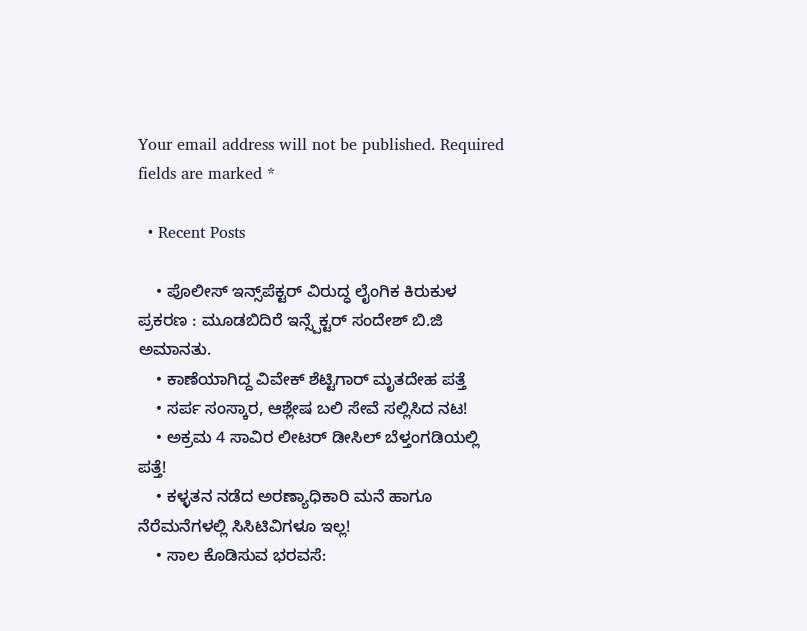Your email address will not be published. Required fields are marked *

  • Recent Posts

    • ಪೊಲೀಸ್ ಇನ್ಸ್‌ಪೆಕ್ಟರ್ ವಿರುದ್ಧ ಲೈಂಗಿಕ ಕಿರುಕುಳ ಪ್ರಕರಣ : ಮೂಡಬಿದಿರೆ ಇನ್ಸ್ಪೆಕ್ಟರ್ ಸಂದೇಶ್ ಬಿ.ಜಿ ಅಮಾನತು.
    • ಕಾಣೆಯಾಗಿದ್ದ ವಿವೇಕ್ ಶೆಟ್ಟಿಗಾರ್ ಮೃತದೇಹ ಪತ್ತೆ
    • ಸರ್ಪ ಸಂಸ್ಕಾರ, ಆಶ್ಲೇಷ ಬಲಿ ಸೇವೆ ಸಲ್ಲಿಸಿದ ನಟ!
    • ಅಕ್ರಮ 4 ಸಾವಿರ ಲೀಟರ್ ಡೀಸಿಲ್ ಬೆಳ್ತಂಗಡಿಯಲ್ಲಿ ಪತ್ತೆ!
    • ಕಳ್ಳತನ ನಡೆದ ಅರಣ್ಯಾಧಿಕಾರಿ ಮನೆ ಹಾಗೂ ನೆರೆಮನೆಗಳಲ್ಲಿ ಸಿಸಿಟಿವಿಗಳೂ ಇಲ್ಲ!
    • ಸಾಲ ಕೊಡಿಸುವ ಭರವಸೆ: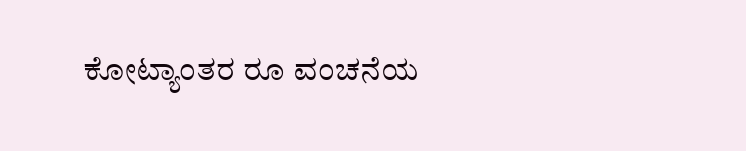ಕೋಟ್ಯಾಂತರ ರೂ ವಂಚನೆಯ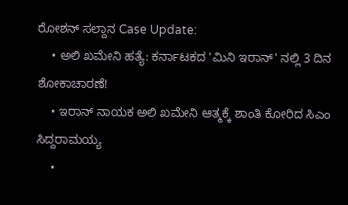ರೋಶನ್ ಸಲ್ದಾನ Case Update:
    • ಅಲಿ ಖಮೇನಿ ಹತ್ಯೆ: ಕರ್ನಾಟಕದ 'ಮಿನಿ ಇರಾನ್' ನಲ್ಲಿ 3 ದಿನ ಶೋಕಾಚಾರಣೆ!
    • ಇರಾನ್ ನಾಯಕ‌ ಅಲಿ ಖಮೇನಿ ಆತ್ಮಕ್ಕೆ ಶಾಂತಿ ಕೋರಿದ ಸಿಎಂ ಸಿದ್ದರಾಮಯ್ಯ
    •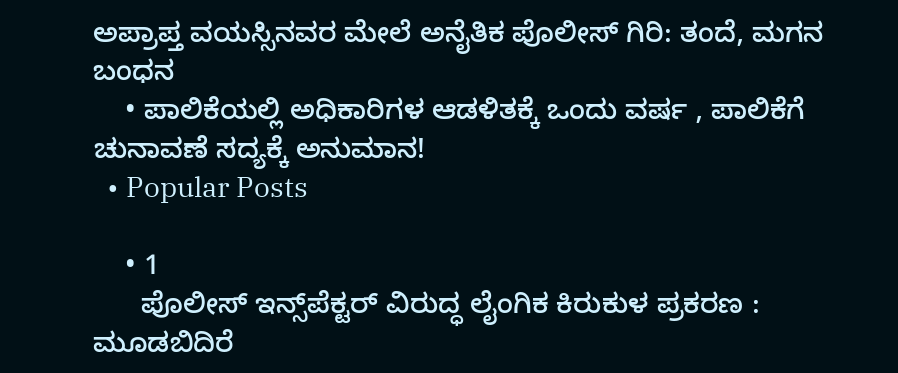ಅಪ್ರಾಪ್ತ ವಯಸ್ಸಿನವರ ಮೇಲೆ ಅನೈತಿಕ ಪೊಲೀಸ್ ಗಿರಿ: ತಂದೆ, ಮಗನ ಬಂಧನ
    • ಪಾಲಿಕೆಯಲ್ಲಿ ಅಧಿಕಾರಿಗಳ ಆಡಳಿತಕ್ಕೆ ಒಂದು ವರ್ಷ , ಪಾಲಿಕೆಗೆ ಚುನಾವಣೆ ಸದ್ಯಕ್ಕೆ ಅನುಮಾನ!
  • Popular Posts

    • 1
      ಪೊಲೀಸ್ ಇನ್ಸ್‌ಪೆಕ್ಟರ್ ವಿರುದ್ಧ ಲೈಂಗಿಕ ಕಿರುಕುಳ ಪ್ರಕರಣ : ಮೂಡಬಿದಿರೆ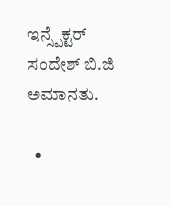ಇನ್ಸ್ಪೆಕ್ಟರ್ ಸಂದೇಶ್ ಬಿ.ಜಿ ಅಮಾನತು.

  •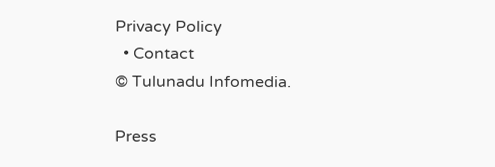Privacy Policy
  • Contact
© Tulunadu Infomedia.

Press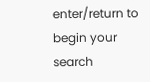enter/return to begin your search